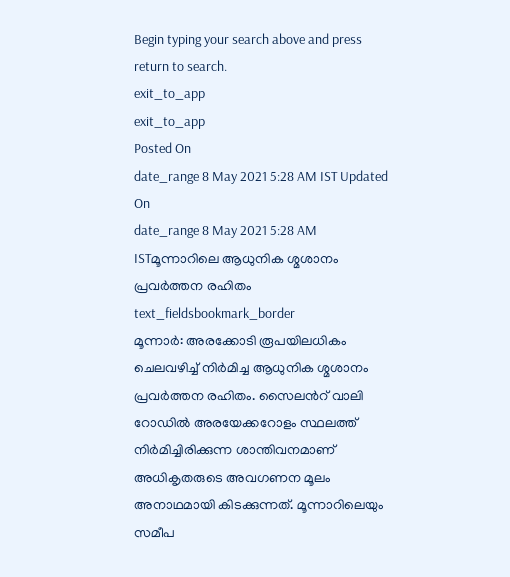Begin typing your search above and press return to search.
exit_to_app
exit_to_app
Posted On
date_range 8 May 2021 5:28 AM IST Updated On
date_range 8 May 2021 5:28 AM ISTമൂന്നാറിലെ ആധുനിക ശ്മശാനം പ്രവർത്തന രഹിതം
text_fieldsbookmark_border
മൂന്നാർ: അരക്കോടി രൂപയിലധികം ചെലവഴിച്ച് നിർമിച്ച ആധുനിക ശ്മശാനം പ്രവർത്തന രഹിതം. സൈലൻറ് വാലി റോഡിൽ അരയേക്കറോളം സ്ഥലത്ത് നിർമിച്ചിരിക്കുന്ന ശാന്തിവനമാണ് അധികൃതരുടെ അവഗണന മൂലം അനാഥമായി കിടക്കുന്നത്. മൂന്നാറിലെയും സമീപ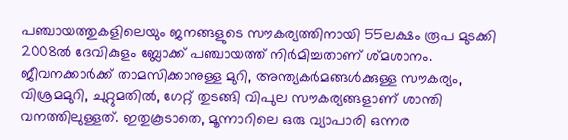പഞ്ചായത്തുകളിലെയും ജനങ്ങളുടെ സൗകര്യത്തിനായി 55ലക്ഷം രൂപ മുടക്കി 2008ൽ ദേവികുളം ബ്ലോക്ക് പഞ്ചായത്ത് നിർമിച്ചതാണ് ശ്മശാനം. ജീവനക്കാർക്ക് താമസിക്കാനുള്ള മുറി, അന്ത്യകർമങ്ങൾക്കുള്ള സൗകര്യം, വിശ്രമമുറി, ചുറ്റുമതിൽ, ഗേറ്റ് തുടങ്ങി വിപുല സൗകര്യങ്ങളാണ് ശാന്തി വനത്തിലുള്ളത്. ഇതുകൂടാതെ, മൂന്നാറിലെ ഒരു വ്യാപാരി ഒന്നര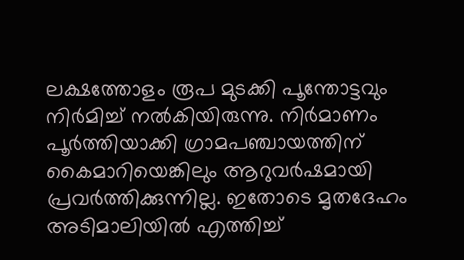ലക്ഷത്തോളം രൂപ മുടക്കി പൂന്തോട്ടവും നിർമിച്ച് നൽകിയിരുന്നു. നിർമാണം പൂർത്തിയാക്കി ഗ്രാമപഞ്ചായത്തിന് കൈമാറിയെങ്കിലും ആറുവർഷമായി പ്രവർത്തിക്കുന്നില്ല. ഇതോടെ മൃതദേഹം അടിമാലിയിൽ എത്തിച്ച്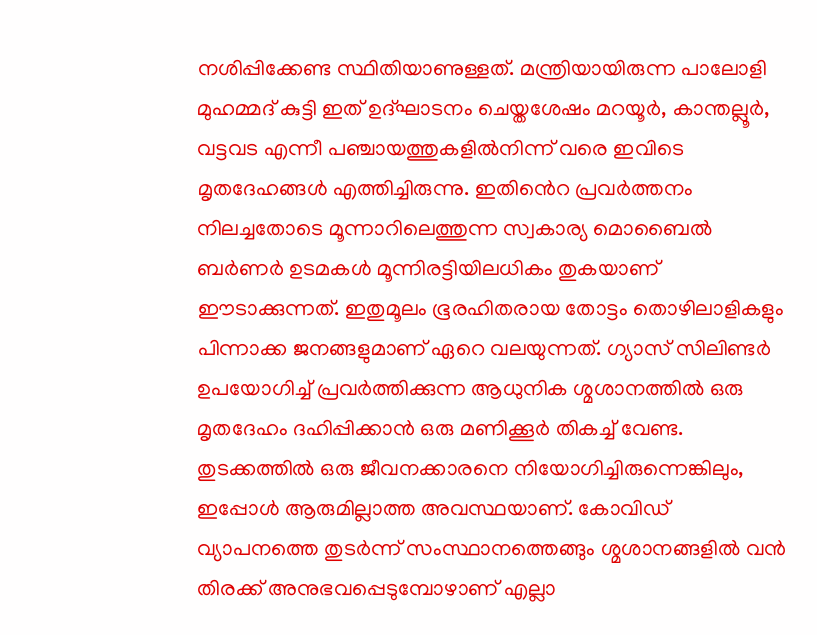നശിപ്പിക്കേണ്ട സ്ഥിതിയാണുള്ളത്. മന്ത്രിയായിരുന്ന പാലോളി മുഹമ്മദ് കുട്ടി ഇത് ഉദ്ഘാടനം ചെയ്തശേഷം മറയൂർ, കാന്തല്ലൂർ, വട്ടവട എന്നീ പഞ്ചായത്തുകളിൽനിന്ന് വരെ ഇവിടെ മൃതദേഹങ്ങൾ എത്തിച്ചിരുന്നു. ഇതിൻെറ പ്രവർത്തനം നിലച്ചതോടെ മൂന്നാറിലെത്തുന്ന സ്വകാര്യ മൊബൈൽ ബർണർ ഉടമകൾ മൂന്നിരട്ടിയിലധികം തുകയാണ് ഈടാക്കുന്നത്. ഇതുമൂലം ഭൂരഹിതരായ തോട്ടം തൊഴിലാളികളും പിന്നാക്ക ജനങ്ങളുമാണ് ഏറെ വലയുന്നത്. ഗ്യാസ് സിലിണ്ടർ ഉപയോഗിച്ച് പ്രവർത്തിക്കുന്ന ആധുനിക ശ്മശാനത്തിൽ ഒരു മൃതദേഹം ദഹിപ്പിക്കാൻ ഒരു മണിക്കൂർ തികച്ച് വേണ്ട. തുടക്കത്തിൽ ഒരു ജീവനക്കാരനെ നിയോഗിച്ചിരുന്നെങ്കിലും, ഇപ്പോൾ ആരുമില്ലാത്ത അവസ്ഥയാണ്. കോവിഡ് വ്യാപനത്തെ തുടർന്ന് സംസ്ഥാനത്തെങ്ങും ശ്മശാനങ്ങളിൽ വൻ തിരക്ക് അനുഭവപ്പെടുമ്പോഴാണ് എല്ലാ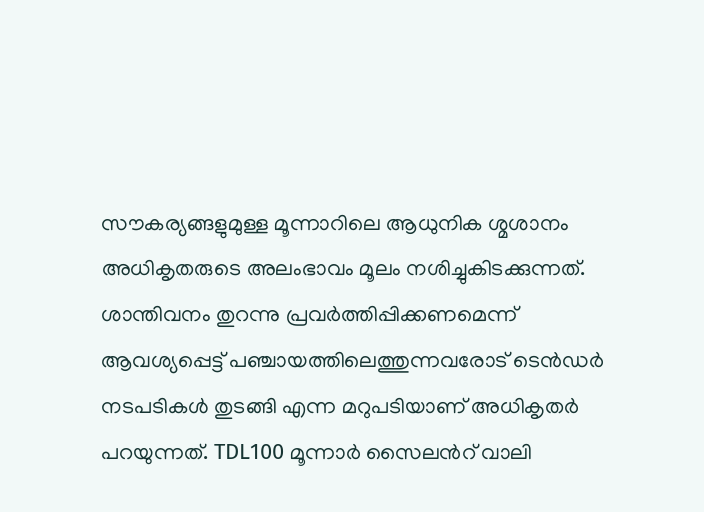സൗകര്യങ്ങളുമുള്ള മൂന്നാറിലെ ആധുനിക ശ്മശാനം അധികൃതരുടെ അലംഭാവം മൂലം നശിച്ചുകിടക്കുന്നത്. ശാന്തിവനം തുറന്നു പ്രവർത്തിപ്പിക്കണമെന്ന് ആവശ്യപ്പെട്ട് പഞ്ചായത്തിലെത്തുന്നവരോട് ടെൻഡർ നടപടികൾ തുടങ്ങി എന്ന മറുപടിയാണ് അധികൃതർ പറയുന്നത്. TDL100 മൂന്നാർ സൈലൻറ് വാലി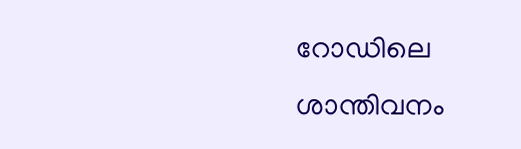റോഡിലെ ശാന്തിവനം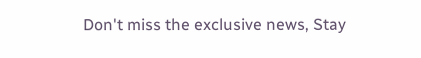Don't miss the exclusive news, Stay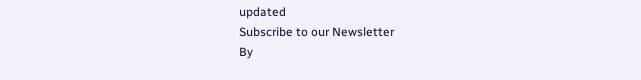updated
Subscribe to our Newsletter
By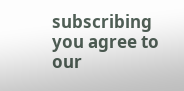subscribing you agree to our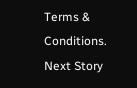Terms & Conditions.
Next Story